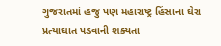ગુજરાતમાં હજુ પણ મહારાષ્ટ્ર હિંસાના ઘેરા પ્રત્યાઘાત પડવાની શક્યતા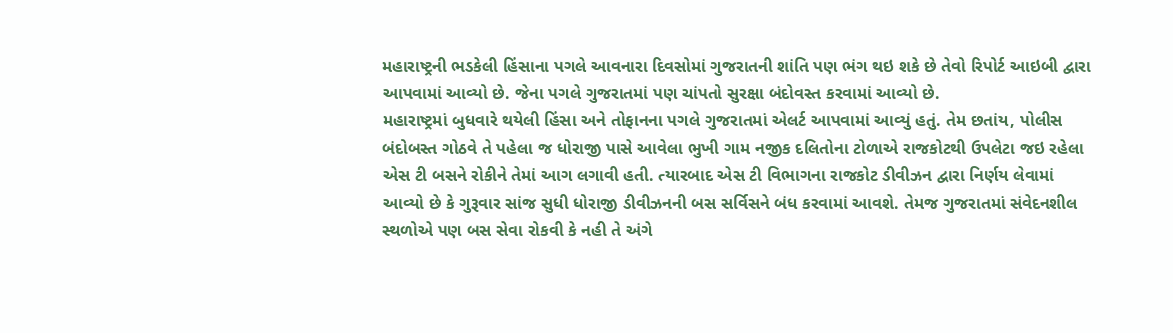મહારાષ્ટ્રની ભડકેલી હિંસાના પગલે આવનારા દિવસોમાં ગુજરાતની શાંતિ પણ ભંગ થઇ શકે છે તેવો રિપોર્ટ આઇબી દ્વારા આપવામાં આવ્યો છે. જેના પગલે ગુજરાતમાં પણ ચાંપતો સુરક્ષા બંદોવસ્ત કરવામાં આવ્યો છે.
મહારાષ્ટ્રમાં બુધવારે થયેલી હિંસા અને તોફાનના પગલે ગુજરાતમાં એલર્ટ આપવામાં આવ્યું હતું. તેમ છતાંય, પોલીસ બંદોબસ્ત ગોઠવે તે પહેલા જ ધોરાજી પાસે આવેલા ભુખી ગામ નજીક દલિતોના ટોળાએ રાજકોટથી ઉપલેટા જઇ રહેલા એસ ટી બસને રોકીને તેમાં આગ લગાવી હતી. ત્યારબાદ એસ ટી વિભાગના રાજકોટ ડીવીઝન દ્વારા નિર્ણય લેવામાં આવ્યો છે કે ગુરૂવાર સાંજ સુધી ધોરાજી ડીવીઝનની બસ સર્વિસને બંધ કરવામાં આવશે. તેમજ ગુજરાતમાં સંવેદનશીલ સ્થળોએ પણ બસ સેવા રોકવી કે નહી તે અંગે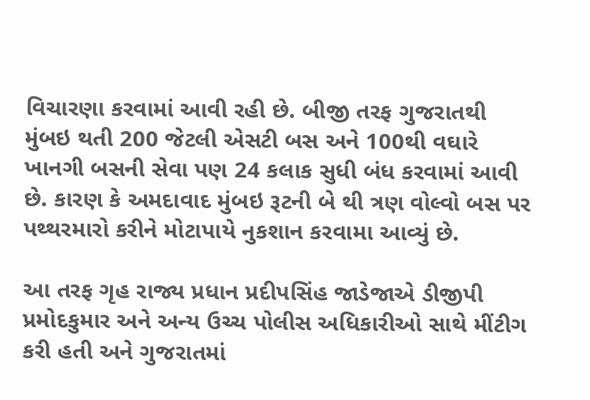વિચારણા કરવામાં આવી રહી છે. બીજી તરફ ગુજરાતથી મુંબઇ થતી 200 જેટલી એસટી બસ અને 100થી વઘારે ખાનગી બસની સેવા પણ 24 કલાક સુધી બંધ કરવામાં આવી છે. કારણ કે અમદાવાદ મુંબઇ રૂટની બે થી ત્રણ વોલ્વો બસ પર પથ્થરમારો કરીને મોટાપાયે નુકશાન કરવામા આવ્યું છે.

આ તરફ ગૃહ રાજ્ય પ્રધાન પ્રદીપસિંહ જાડેજાએ ડીજીપી પ્રમોદકુમાર અને અન્ય ઉચ્ચ પોલીસ અધિકારીઓ સાથે મીંટીગ કરી હતી અને ગુજરાતમાં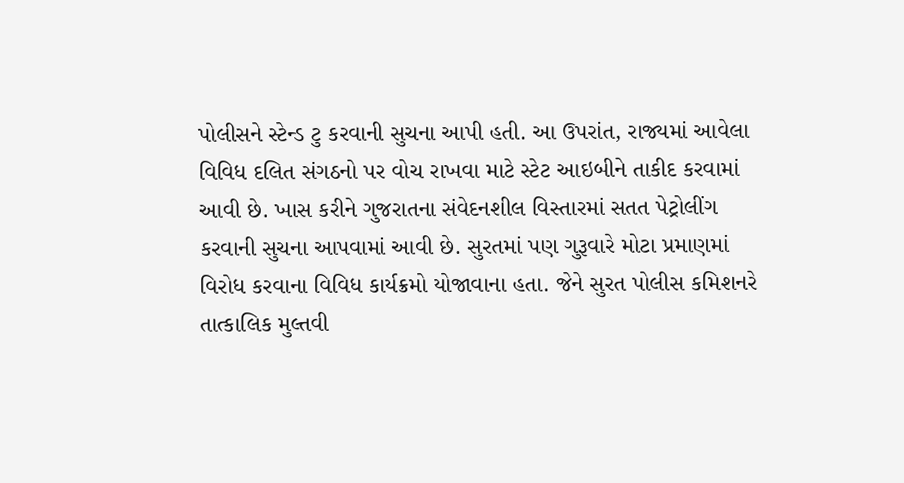પોલીસને સ્ટેન્ડ ટુ કરવાની સુચના આપી હતી. આ ઉપરાંત, રાજ્યમાં આવેલા વિવિધ દલિત સંગઠનો પર વોચ રાખવા માટે સ્ટેટ આઇબીને તાકીદ કરવામાં આવી છે. ખાસ કરીને ગુજરાતના સંવેદનશીલ વિસ્તારમાં સતત પેટ્રોલીંગ કરવાની સુચના આપવામાં આવી છે. સુરતમાં પણ ગુરૂવારે મોટા પ્રમાણમાં વિરોધ કરવાના વિવિધ કાર્યક્રમો યોજાવાના હતા. જેને સુરત પોલીસ કમિશનરે તાત્કાલિક મુલ્તવી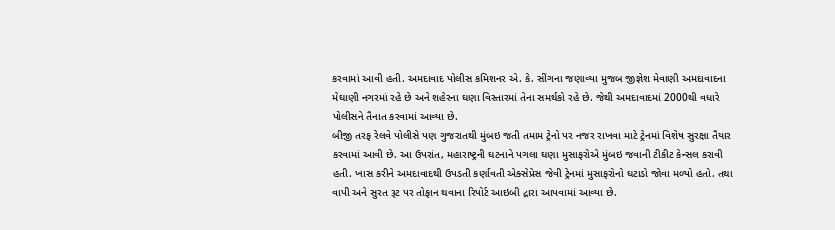કરવામાં આવી હતી. અમદાવાદ પોલીસ કમિશનર એ. કે. સીંગના જણાવ્યા મુજબ જીજ્ઞેશ મેવાણી અમદાવાદના મેઘાણી નગરમાં રહે છે અને શહેરના ઘણા વિસ્તારમાં તેના સમર્થકો રહે છે. જેથી અમદાવાદમાં 2000થી વધારે પોલીસને તૈનાત કરવામાં આવ્યા છે.
બીજી તરફ રેલવે પોલીસે પણ ગુજરાતથી મુંબઇ જતી તમામ ટ્રેનો પર નજર રાખવા માટે ટ્રેનમાં વિશેષ સુરક્ષા તૈયાર કરવામાં આવી છે. આ ઉપરાંત, મહારાષ્ટ્રની ઘટનાને પગલા ઘણા મુસાફરોએ મુંબઇ જવાની ટીકીટ કેન્સલ કરાવી હતી. ખાસ કરીને અમદાવાદથી ઉપડતી કર્ણાવતી એક્સેપ્રેસ જેવી ટ્રેનમાં મુસાફરોનો ઘટાડો જોવા મળ્યો હતો. તથા વાપી અને સુરત રૂટ પર તોફાન થવાના રિપોર્ટ આઇબી દ્રારા આપવામાં આવ્યા છે.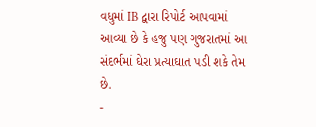વધુમાં IB દ્વારા રિપોર્ટ આપવામાં આવ્યા છે કે હજુ પણ ગુજરાતમાં આ સંદર્ભમાં ઘેરા પ્રત્યાઘાત પડી શકે તેમ છે.
-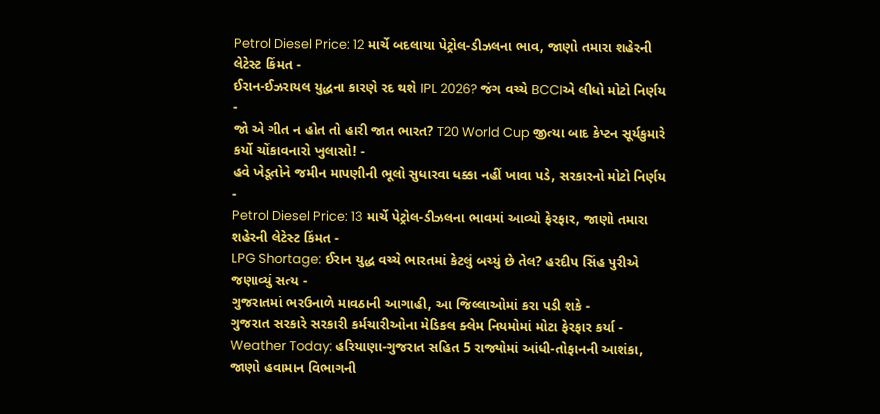Petrol Diesel Price: 12 માર્ચે બદલાયા પેટ્રોલ-ડીઝલના ભાવ, જાણો તમારા શહેરની લેટેસ્ટ કિંમત -
ઈરાન-ઈઝરાયલ યુદ્ધના કારણે રદ થશે IPL 2026? જંગ વચ્ચે BCCIએ લીધો મોટો નિર્ણય -
જો એ ગીત ન હોત તો હારી જાત ભારત? T20 World Cup જીત્યા બાદ કેપ્ટન સૂર્યકુમારે કર્યો ચોંકાવનારો ખુલાસો! -
હવે ખેડૂતોને જમીન માપણીની ભૂલો સુધારવા ધક્કા નહીં ખાવા પડે, સરકારનો મોટો નિર્ણય -
Petrol Diesel Price: 13 માર્ચે પેટ્રોલ-ડીઝલના ભાવમાં આવ્યો ફેરફાર, જાણો તમારા શહેરની લેટેસ્ટ કિંમત -
LPG Shortage: ઈરાન યુદ્ધ વચ્ચે ભારતમાં કેટલું બચ્યું છે તેલ? હરદીપ સિંહ પુરીએ જણાવ્યું સત્ય -
ગુજરાતમાં ભરઉનાળે માવઠાની આગાહી, આ જિલ્લાઓમાં કરા પડી શકે -
ગુજરાત સરકારે સરકારી કર્મચારીઓના મેડિકલ ક્લેમ નિયમોમાં મોટા ફેરફાર કર્યા -
Weather Today: હરિયાણા-ગુજરાત સહિત 5 રાજ્યોમાં આંધી-તોફાનની આશંકા, જાણો હવામાન વિભાગની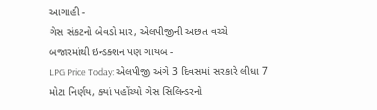આગાહી -
ગેસ સંકટનો બેવડો માર, એલપીજીની અછત વચ્ચે બજારમાંથી ઇન્ડક્શન પણ ગાયબ -
LPG Price Today: એલપીજી અંગે 3 દિવસમાં સરકારે લીધા 7 મોટા નિર્ણય, ક્યાં પહોંચ્યો ગેસ સિલિન્ડરનો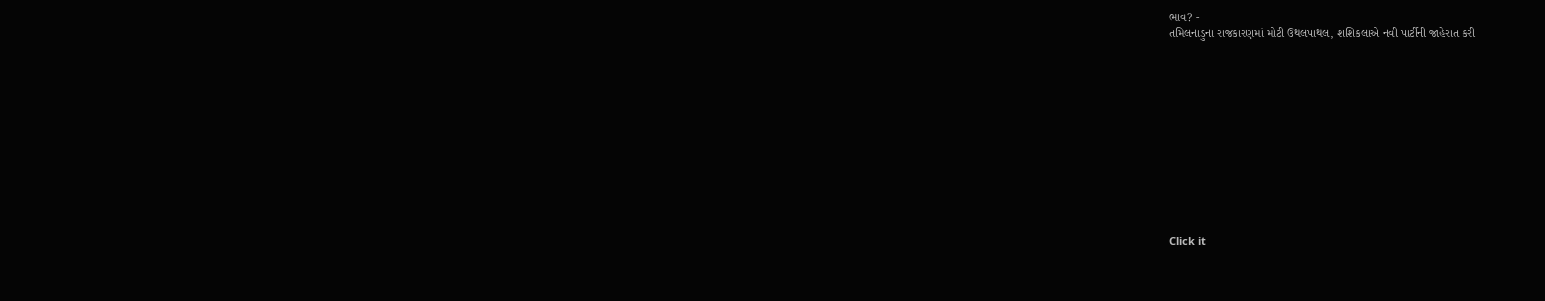ભાવ? -
તમિલનાડુના રાજકારણમાં મોટી ઉથલપાથલ, શશિકલાએ નવી પાર્ટીની જાહેરાત કરી












Click it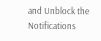and Unblock the Notifications